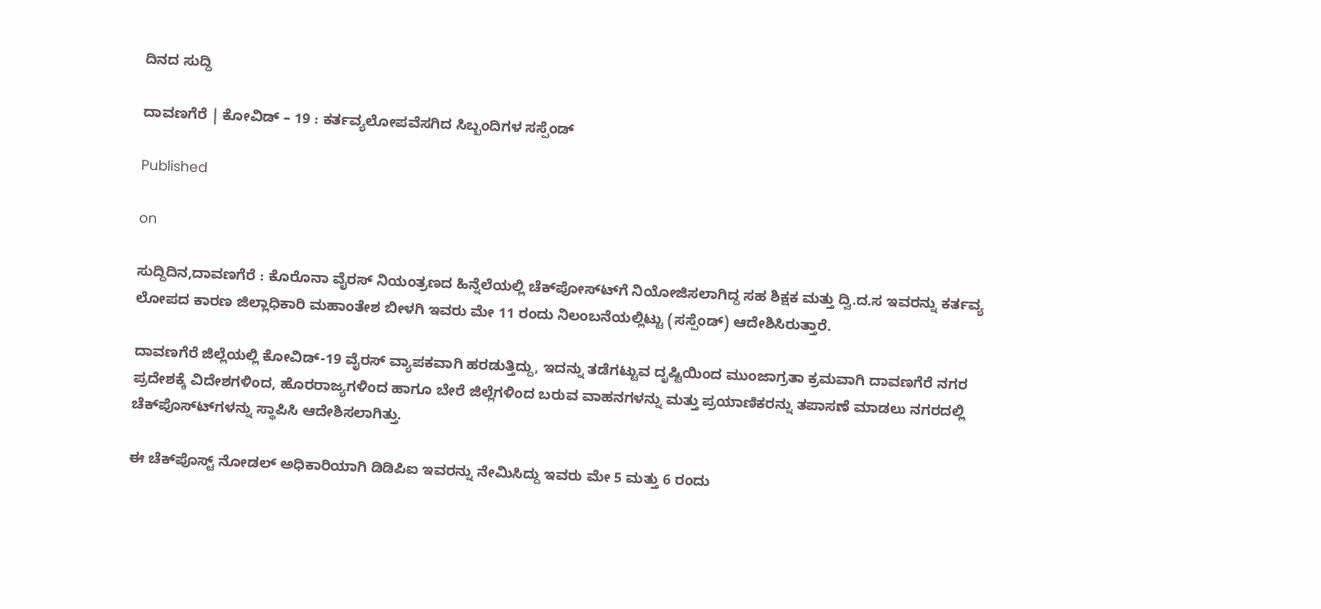ದಿನದ ಸುದ್ದಿ

ದಾವಣಗೆರೆ | ಕೋವಿಡ್ – 19 : ಕರ್ತವ್ಯಲೋಪವೆಸಗಿದ ಸಿಬ್ಬಂದಿಗಳ ಸಸ್ಪೆಂಡ್

Published

on

ಸುದ್ದಿದಿನ,ದಾವಣಗೆರೆ : ಕೊರೊನಾ ವೈರಸ್ ನಿಯಂತ್ರಣದ ಹಿನ್ನೆಲೆಯಲ್ಲಿ ಚೆಕ್‍ಪೋಸ್ಟ್‍ಗೆ ನಿಯೋಜಿಸಲಾಗಿದ್ದ ಸಹ ಶಿಕ್ಷಕ ಮತ್ತು ದ್ವಿ.ದ.ಸ ಇವರನ್ನು ಕರ್ತವ್ಯ ಲೋಪದ ಕಾರಣ ಜಿಲ್ಲಾಧಿಕಾರಿ ಮಹಾಂತೇಶ ಬೀಳಗಿ ಇವರು ಮೇ 11 ರಂದು ನಿಲಂಬನೆಯಲ್ಲಿಟ್ಟು (ಸಸ್ಪೆಂಡ್) ಆದೇಶಿಸಿರುತ್ತಾರೆ.

ದಾವಣಗೆರೆ ಜಿಲ್ಲೆಯಲ್ಲಿ ಕೋವಿಡ್-19 ವೈರಸ್ ವ್ಯಾಪಕವಾಗಿ ಹರಡುತ್ತಿದ್ದು, ಇದನ್ನು ತಡೆಗಟ್ಟುವ ದೃಷ್ಟಿಯಿಂದ ಮುಂಜಾಗ್ರತಾ ಕ್ರಮವಾಗಿ ದಾವಣಗೆರೆ ನಗರ ಪ್ರದೇಶಕ್ಕೆ ವಿದೇಶಗಳಿಂದ, ಹೊರರಾಜ್ಯಗಳಿಂದ ಹಾಗೂ ಬೇರೆ ಜಿಲ್ಲೆಗಳಿಂದ ಬರುವ ವಾಹನಗಳನ್ನು ಮತ್ತು ಪ್ರಯಾಣಿಕರನ್ನು ತಪಾಸಣೆ ಮಾಡಲು ನಗರದಲ್ಲಿ ಚೆಕ್‍ಪೊಸ್ಟ್‍ಗಳನ್ನು ಸ್ಥಾಪಿಸಿ ಆದೇಶಿಸಲಾಗಿತ್ತು.

ಈ ಚೆಕ್‍ಪೊಸ್ಟ್ ನೋಡಲ್ ಅಧಿಕಾರಿಯಾಗಿ ಡಿಡಿಪಿಐ ಇವರನ್ನು ನೇಮಿಸಿದ್ದು ಇವರು ಮೇ 5 ಮತ್ತು 6 ರಂದು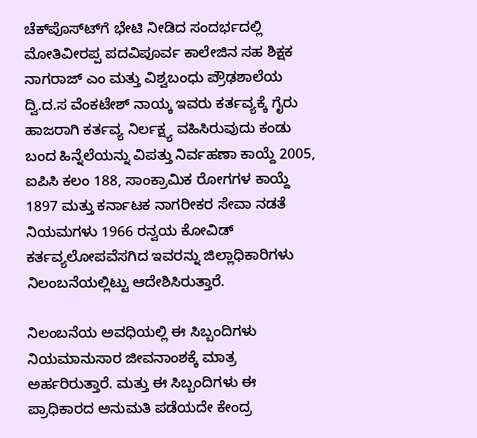ಚೆಕ್‍ಪೊಸ್ಟ್‍ಗೆ ಭೇಟಿ ನೀಡಿದ ಸಂದರ್ಭದಲ್ಲಿ ಮೋತಿವೀರಪ್ಪ ಪದವಿಪೂರ್ವ ಕಾಲೇಜಿನ ಸಹ ಶಿಕ್ಷಕ ನಾಗರಾಜ್ ಎಂ ಮತ್ತು ವಿಶ್ವಬಂಧು ಪ್ರೌಢಶಾಲೆಯ ದ್ವಿ.ದ.ಸ ವೆಂಕಟೇಶ್ ನಾಯ್ಕ ಇವರು ಕರ್ತವ್ಯಕ್ಕೆ ಗೈರು ಹಾಜರಾಗಿ ಕರ್ತವ್ಯ ನಿರ್ಲಕ್ಷ್ಯ ವಹಿಸಿರುವುದು ಕಂಡು ಬಂದ ಹಿನ್ನೆಲೆಯನ್ನು ವಿಪತ್ತು ನಿರ್ವಹಣಾ ಕಾಯ್ದೆ 2005, ಐಪಿಸಿ ಕಲಂ 188, ಸಾಂಕ್ರಾಮಿಕ ರೋಗಗಳ ಕಾಯ್ದೆ 1897 ಮತ್ತು ಕರ್ನಾಟಕ ನಾಗರೀಕರ ಸೇವಾ ನಡತೆ ನಿಯಮಗಳು 1966 ರನ್ವಯ ಕೋವಿಡ್ ಕರ್ತವ್ಯಲೋಪವೆಸಗಿದ ಇವರನ್ನು ಜಿಲ್ಲಾಧಿಕಾರಿಗಳು ನಿಲಂಬನೆಯಲ್ಲಿಟ್ಟು ಆದೇಶಿಸಿರುತ್ತಾರೆ.

ನಿಲಂಬನೆಯ ಅವಧಿಯಲ್ಲಿ ಈ ಸಿಬ್ಬಂದಿಗಳು ನಿಯಮಾನುಸಾರ ಜೀವನಾಂಶಕ್ಕೆ ಮಾತ್ರ ಅರ್ಹರಿರುತ್ತಾರೆ. ಮತ್ತು ಈ ಸಿಬ್ಬಂದಿಗಳು ಈ ಪ್ರಾಧಿಕಾರದ ಅನುಮತಿ ಪಡೆಯದೇ ಕೇಂದ್ರ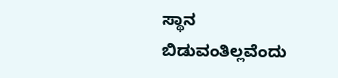ಸ್ಥಾನ ಬಿಡುವಂತಿಲ್ಲವೆಂದು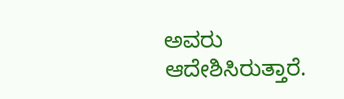ಅವರು ಆದೇಶಿಸಿರುತ್ತಾರೆ.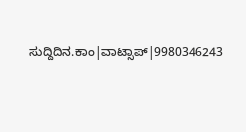ಸುದ್ದಿದಿನ.ಕಾಂ|ವಾಟ್ಸಾಪ್|9980346243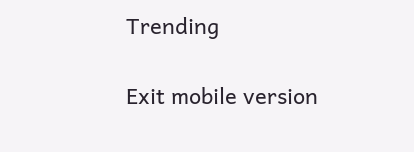Trending

Exit mobile version